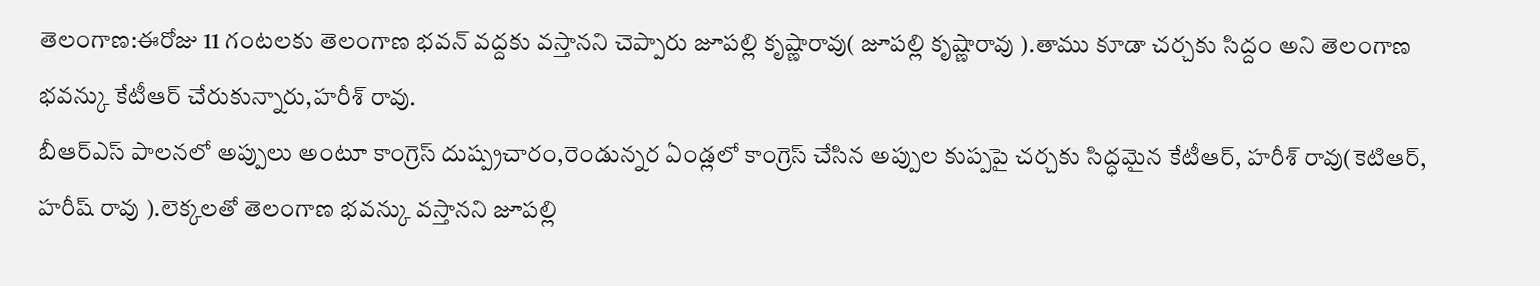తెలంగాణ:ఈరోజు 11 గంటలకు తెలంగాణ భవన్ వద్దకు వస్తానని చెప్పారు జూపల్లి కృష్ణారావు( జూపల్లి కృష్ణారావు ).తాము కూడా చర్చకు సిద్దం అని తెలంగాణ భవన్కు కేటీఆర్ చేరుకున్నారు,హరీశ్ రావు.
బీఆర్ఎస్ పాలనలో అప్పులు అంటూ కాంగ్రెస్ దుష్ప్రచారం,రెండున్నర ఏండ్లలో కాంగ్రెస్ చేసిన అప్పుల కుప్పపై చర్చకు సిద్ధమైన కేటీఆర్, హరీశ్ రావు(కెటిఆర్, హరీష్ రావు ).లెక్కలతో తెలంగాణ భవన్కు వస్తానని జూపల్లి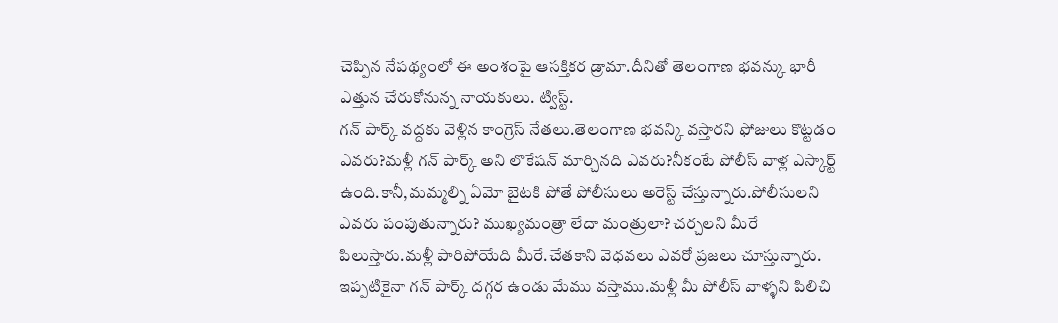చెప్పిన నేపథ్యంలో ఈ అంశంపై ఆసక్తికర డ్రామా.దీనితో తెలంగాణ భవన్కు భారీ ఎత్తున చేరుకోనున్న నాయకులు. ట్విస్ట్.
గన్ పార్క్ వద్దకు వెళ్లిన కాంగ్రెస్ నేతలు.తెలంగాణ భవన్కి వస్తారని ఫోజులు కొట్టడం ఎవరు?మళ్లీ గన్ పార్క్ అని లొకేషన్ మార్చినది ఎవరు?నీకంటే పోలీస్ వాళ్ల ఎస్కార్ట్ ఉంది.కానీ,మమ్మల్ని ఏమో బైటకి పోతే పోలీసులు అరెస్ట్ చేస్తున్నారు.పోలీసులని ఎవరు పంపుతున్నారు? ముఖ్యమంత్రా లేదా మంత్రులా? చర్చలని మీరే పిలుస్తారు.మళ్లీ పారిపోయేది మీరే.చేతకాని వెధవలు ఎవరో ప్రజలు చూస్తున్నారు.
ఇప్పటికైనా గన్ పార్క్ దగ్గర ఉండు మేము వస్తాము.మళ్లీ మీ పోలీస్ వాళ్ళని పిలిచి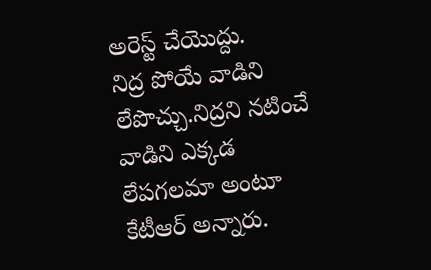అరెస్ట్ చేయొద్దు.
నిద్ర పోయే వాడిని లేపొచ్చు.నిద్రని నటించే వాడిని ఎక్కడ లేపగలమా అంటూ కేటీఆర్ అన్నారు.